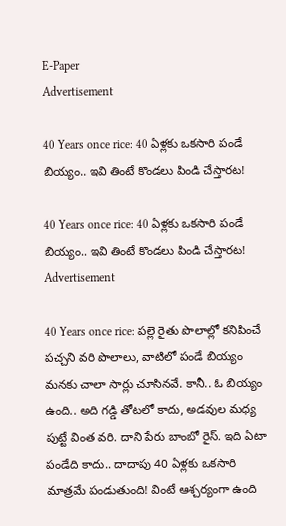E-Paper
Advertisement

40 Years once rice: 40 ఏళ్లకు ఒకసారి పండే బియ్యం.. ఇవి తింటే కొండలు పిండి చేస్తారట!

40 Years once rice: 40 ఏళ్లకు ఒకసారి పండే బియ్యం.. ఇవి తింటే కొండలు పిండి చేస్తారట!
Advertisement

40 Years once rice: పల్లె రైతు పొలాల్లో కనిపించే పచ్చని వరి పొలాలు, వాటిలో పండే బియ్యం మనకు చాలా సార్లు చూసినవే. కానీ.. ఓ బియ్యం ఉంది.. అది గడ్డి తోటలో కాదు, అడవుల మధ్య పుట్టే వింత వరి. దాని పేరు బాంబో రైస్. ఇది ఏటా పండేది కాదు.. దాదాపు 40 ఏళ్లకు ఒకసారి మాత్రమే పండుతుంది! వింటే ఆశ్చర్యంగా ఉంది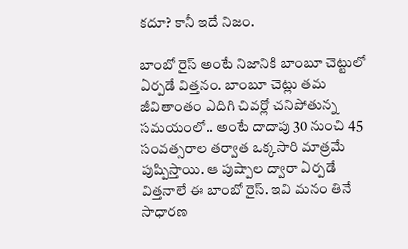కదూ? కానీ ఇదే నిజం.

బాంబో రైస్ అంటే నిజానికి బాంబూ చెట్టులో ఏర్పడే విత్తనం. బాంబూ చెట్లు తమ జీవితాంతం ఎదిగి చివర్లో చనిపోతున్న సమయంలో.. అంటే దాదాపు 30 నుంచి 45 సంవత్సరాల తర్వాత ఒక్కసారి మాత్రమే పుష్పిస్తాయి. ఆ పుష్పాల ద్వారా ఏర్పడే విత్తనాలే ఈ బాంబో రైస్. ఇవి మనం తినే సాధారణ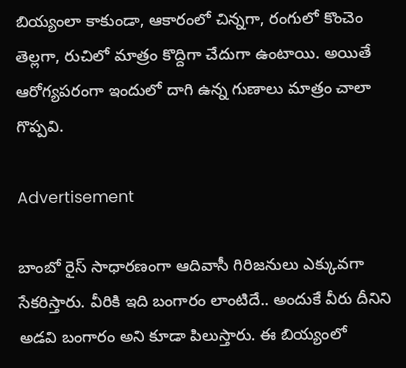బియ్యంలా కాకుండా, ఆకారంలో చిన్నగా, రంగులో కొంచెం తెల్లగా, రుచిలో మాత్రం కొద్దిగా చేదుగా ఉంటాయి. అయితే ఆరోగ్యపరంగా ఇందులో దాగి ఉన్న గుణాలు మాత్రం చాలా గొప్పవి.

Advertisement

బాంబో రైస్ సాధారణంగా ఆదివాసీ గిరిజనులు ఎక్కువగా సేకరిస్తారు. వీరికి ఇది బంగారం లాంటిదే.. అందుకే వీరు దీనిని అడవి బంగారం అని కూడా పిలుస్తారు. ఈ బియ్యంలో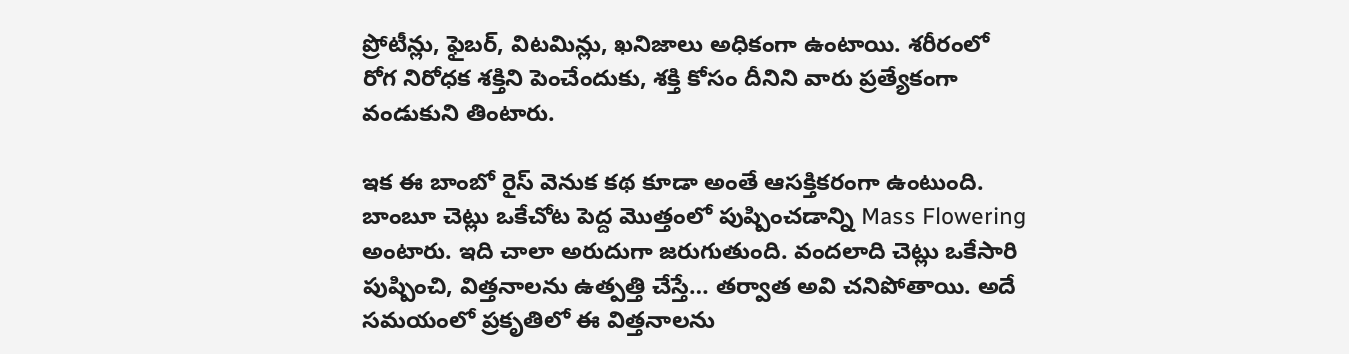ప్రోటీన్లు, ఫైబర్, విటమిన్లు, ఖనిజాలు అధికంగా ఉంటాయి. శరీరంలో రోగ నిరోధక శక్తిని పెంచేందుకు, శక్తి కోసం దీనిని వారు ప్రత్యేకంగా వండుకుని తింటారు.

ఇక ఈ బాంబో రైస్ వెనుక కథ కూడా అంతే ఆసక్తికరంగా ఉంటుంది. బాంబూ చెట్లు ఒకేచోట పెద్ద మొత్తంలో పుష్పించడాన్ని Mass Flowering అంటారు. ఇది చాలా అరుదుగా జరుగుతుంది. వందలాది చెట్లు ఒకేసారి పుష్పించి, విత్తనాలను ఉత్పత్తి చేస్తే… తర్వాత అవి చనిపోతాయి. అదే సమయంలో ప్రకృతిలో ఈ విత్తనాలను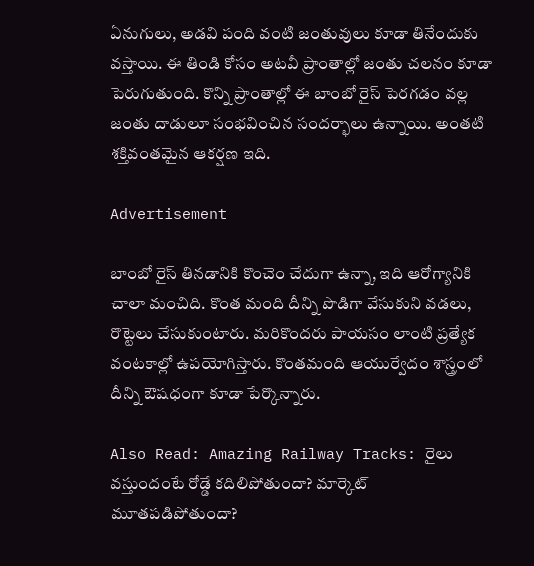ఏనుగులు, అడవి పంది వంటి జంతువులు కూడా తినేందుకు వస్తాయి. ఈ తిండి కోసం అటవీ ప్రాంతాల్లో జంతు చలనం కూడా పెరుగుతుంది. కొన్ని ప్రాంతాల్లో ఈ బాంబో రైస్ పెరగడం వల్ల జంతు దాడులూ సంభవించిన సందర్భాలు ఉన్నాయి. అంతటి శక్తివంతమైన ఆకర్షణ ఇది.

Advertisement

బాంబో రైస్ తినడానికి కొంచెం చేదుగా ఉన్నా, ఇది ఆరోగ్యానికి చాలా మంచిది. కొంత మంది దీన్ని పొడిగా వేసుకుని వడలు, రొట్టెలు చేసుకుంటారు. మరికొందరు పాయసం లాంటి ప్రత్యేక వంటకాల్లో ఉపయోగిస్తారు. కొంతమంది ఆయుర్వేదం శాస్త్రంలో దీన్ని ఔషధంగా కూడా పేర్కొన్నారు.

Also Read: Amazing Railway Tracks: రైలు వస్తుందంటే రోడ్డే కదిలిపోతుందా? మార్కెట్ మూతపడిపోతుందా?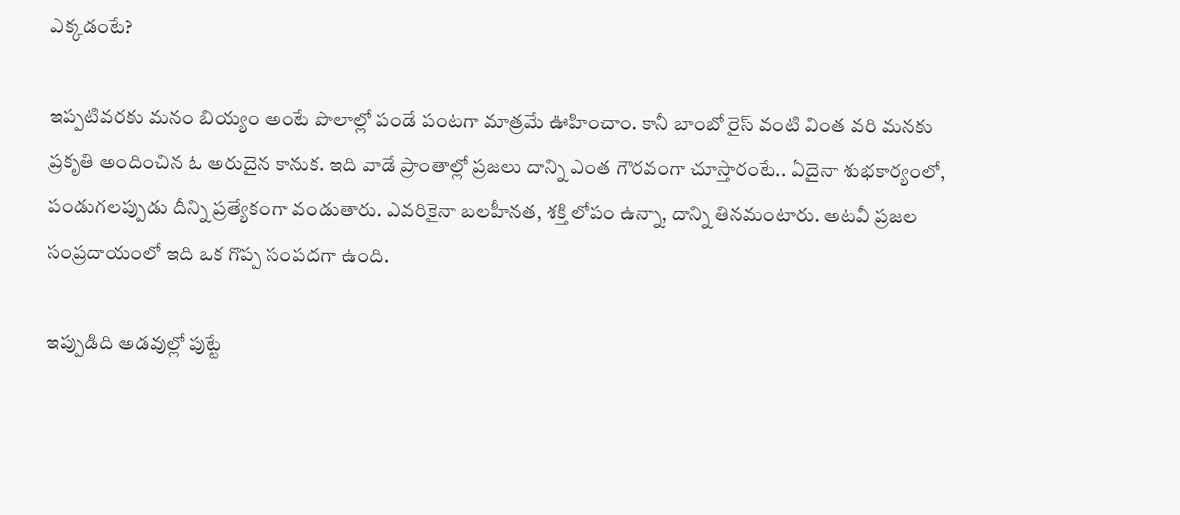ఎక్కడంటే?

ఇప్పటివరకు మనం బియ్యం అంటే పొలాల్లో పండే పంటగా మాత్రమే ఊహించాం. కానీ బాంబో రైస్ వంటి వింత వరి మనకు ప్రకృతి అందించిన ఓ అరుదైన కానుక. ఇది వాడే ప్రాంతాల్లో ప్రజలు దాన్ని ఎంత గౌరవంగా చూస్తారంటే.. ఏదైనా శుభకార్యంలో, పండుగలప్పుడు దీన్ని ప్రత్యేకంగా వండుతారు. ఎవరికైనా బలహీనత, శక్తి లోపం ఉన్నా, దాన్ని తినమంటారు. అటవీ ప్రజల సంప్రదాయంలో ఇది ఒక గొప్ప సంపదగా ఉంది.

ఇప్పుడిది అడవుల్లో పుట్టే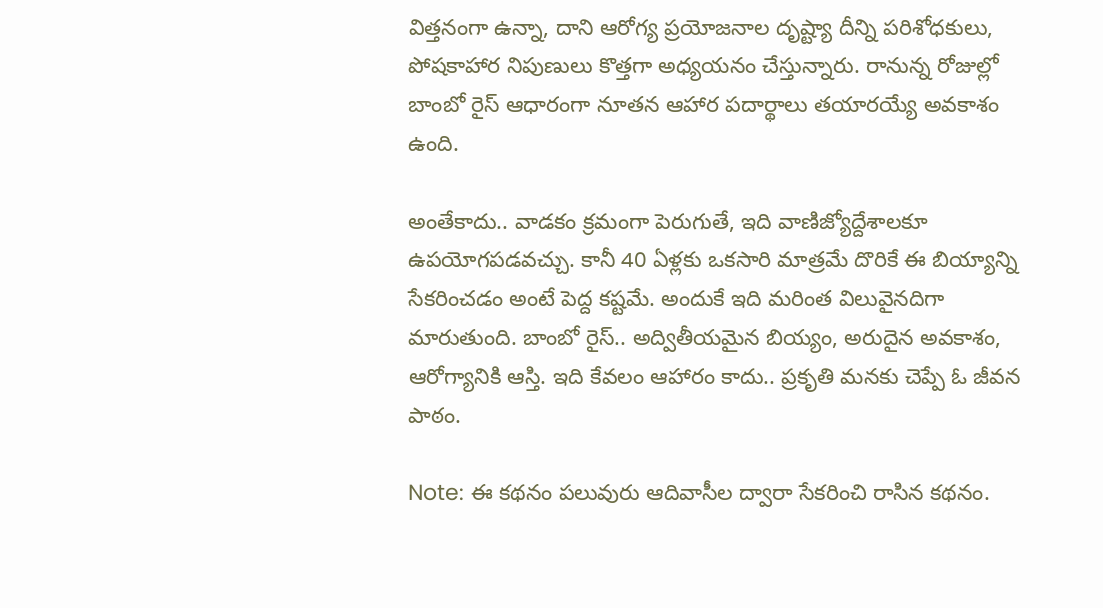విత్తనంగా ఉన్నా, దాని ఆరోగ్య ప్రయోజనాల దృష్ట్యా దీన్ని పరిశోధకులు, పోషకాహార నిపుణులు కొత్తగా అధ్యయనం చేస్తున్నారు. రానున్న రోజుల్లో బాంబో రైస్ ఆధారంగా నూతన ఆహార పదార్థాలు తయారయ్యే అవకాశం ఉంది.

అంతేకాదు.. వాడకం క్రమంగా పెరుగుతే, ఇది వాణిజ్యోద్దేశాలకూ ఉపయోగపడవచ్చు. కానీ 40 ఏళ్లకు ఒకసారి మాత్రమే దొరికే ఈ బియ్యాన్ని సేకరించడం అంటే పెద్ద కష్టమే. అందుకే ఇది మరింత విలువైనదిగా మారుతుంది. బాంబో రైస్.. అద్వితీయమైన బియ్యం, అరుదైన అవకాశం, ఆరోగ్యానికి ఆస్తి. ఇది కేవలం ఆహారం కాదు.. ప్రకృతి మనకు చెప్పే ఓ జీవన పాఠం.

Note: ఈ కథనం పలువురు ఆదివాసీల ద్వారా సేకరించి రాసిన కథనం.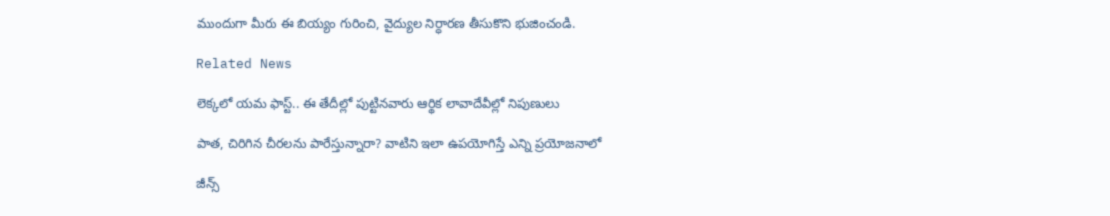ముందుగా మీరు ఈ బియ్యం గురించి, వైద్యుల నిర్ధారణ తీసుకొని భుజించండి.

Related News

లెక్కలో యమ ఫాస్ట్.. ఈ తేదీల్లో పుట్టినవారు ఆర్థిక లావాదేవీల్లో నిపుణులు

పాత, చిరిగిన చీరలను పారేస్తున్నారా? వాటిని ఇలా ఉపయోగిస్తే ఎన్ని ప్రయోజనాలో

జీన్స్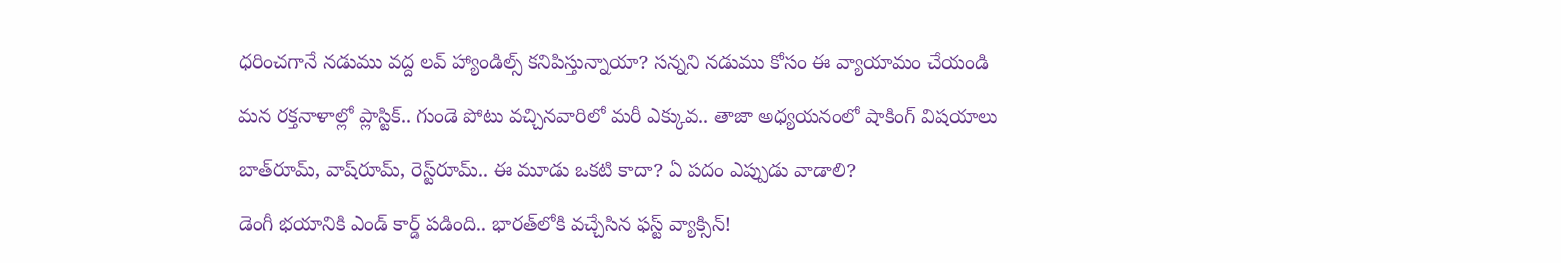ధరించగానే నడుము వద్ద లవ్ హ్యాండిల్స్ కనిపిస్తున్నాయా? సన్నని నడుము కోసం ఈ వ్యాయామం చేయండి

మన రక్తనాళాల్లో ప్లాస్టిక్.. గుండె పోటు వచ్చినవారిలో మరీ ఎక్కువ.. తాజా అధ్యయనంలో షాకింగ్ విషయాలు

బాత్‌రూమ్, వాష్‌రూమ్, రెస్ట్‌రూమ్.. ఈ మూడు ఒకటి కాదా? ఏ పదం ఎప్పుడు వాడాలి?

డెంగీ భయానికి ఎండ్ కార్డ్ పడింది.. భారత్‌లోకి వచ్చేసిన ఫస్ట్ వ్యాక్సిన్!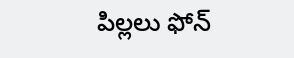పిల్లలు ఫోన్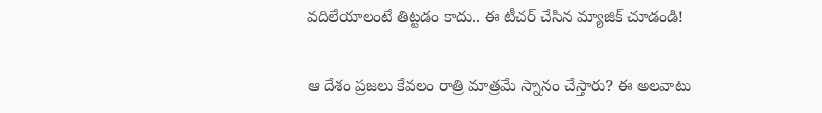వదిలేయాలంటే తిట్టడం కాదు.. ఈ టీచర్ చేసిన మ్యాజిక్ చూడండి!

ఆ దేశం ప్రజలు కేవలం రాత్రి మాత్రమే స్నానం చేస్తారు? ఈ అలవాటు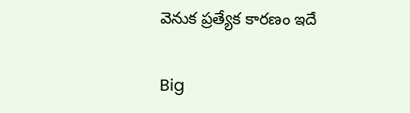వెనుక ప్రత్యేక కారణం ఇదే

Big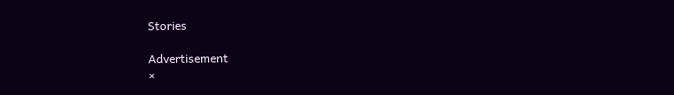Stories

Advertisement
×